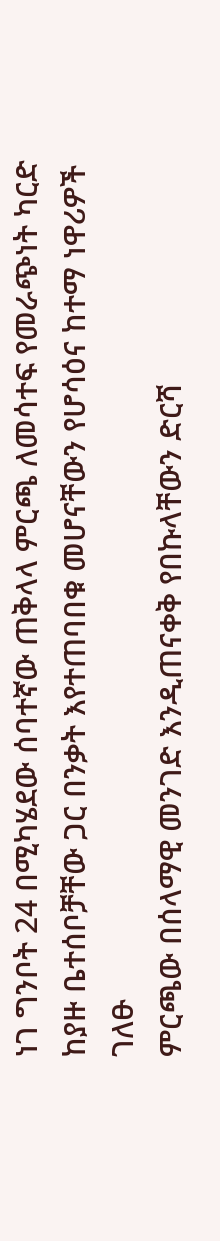ነገ ግንቦት 24 በሚካሄደው ሰባተኛው ጠቅላላ ምርጫ ለመሳተፍ የመራጭነት ካርድ ከያዙ ቤተሰቦቻቸው ጋር በንቃት እየተጠባበቁ መሆናቸውን የሆሳዕና ከተማ ነዋሪዎች ገለፁ
ምርጫው በሰላማዊ መንገድ እንዲጠናቀቅ የበኩላቸውን ድርሻ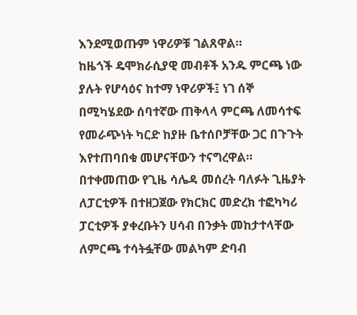እንደሚወጡም ነዋሪዎቹ ገልጸዋል።
ከዜጎች ዴሞክራሲያዊ መብቶች አንዱ ምርጫ ነው ያሉት የሆሳዕና ከተማ ነዋሪዎች፤ ነገ ሰኞ በሚካሄደው ሰባተኛው ጠቅላላ ምርጫ ለመሳተፍ የመራጭነት ካርድ ከያዙ ቤተሰቦቻቸው ጋር በጉጉት እየተጠባበቁ መሆናቸውን ተናግረዋል።
በተቀመጠው የጊዜ ሳሌዳ መሰረት ባለፉት ጊዜያት ለፓርቲዎች በተዘጋጀው የክርክር መድረክ ተፎካካሪ ፓርቲዎች ያቀረቡትን ሀሳብ በንቃት መከታተላቸው ለምርጫ ተሳትፏቸው መልካም ድባብ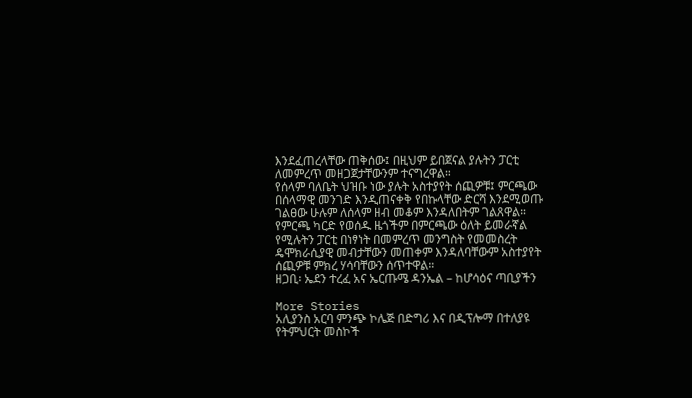እንደፈጠረላቸው ጠቅሰው፤ በዚህም ይበጀናል ያሉትን ፓርቲ ለመምረጥ መዘጋጀታቸውንም ተናግረዋል።
የሰላም ባለቤት ህዝቡ ነው ያሉት አስተያየት ሰጪዎቹ፤ ምርጫው በሰላማዊ መንገድ እንዲጠናቀቅ የበኩላቸው ድርሻ እንደሚወጡ ገልፀው ሁሉም ለሰላም ዘብ መቆም እንዳለበትም ገልጸዋል።
የምርጫ ካርድ የወሰዱ ዜጎችም በምርጫው ዕለት ይመራኛል የሚሉትን ፓርቲ በነፃነት በመምረጥ መንግስት የመመስረት ዴሞክራሲያዊ መብታቸውን መጠቀም እንዳለባቸውም አስተያየት ሰጪዎቹ ምክረ ሃሳባቸውን ሰጥተዋል።
ዘጋቢ፡ ኤደን ተረፈ አና ኤርጡሜ ዳንኤል – ከሆሳዕና ጣቢያችን

More Stories
አሊያንስ አርባ ምንጭ ኮሌጅ በድግሪ እና በዲፕሎማ በተለያዩ የትምህርት መስኮች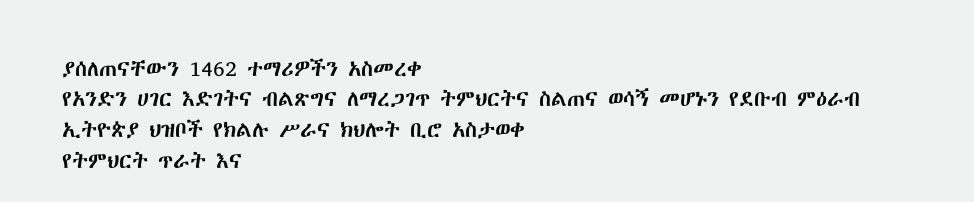ያሰለጠናቸውን 1462 ተማሪዎችን አስመረቀ
የአንድን ሀገር እድገትና ብልጽግና ለማረጋገጥ ትምህርትና ስልጠና ወሳኝ መሆኑን የደቡብ ምዕራብ ኢትዮጵያ ህዝቦች የክልሉ ሥራና ክህሎት ቢሮ አስታወቀ
የትምህርት ጥራት እና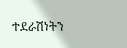ተደራሽነትን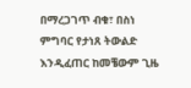በማረጋገጥ ብቁ፣ በስነ ምግባር የታነጸ ትውልድ እንዲፈጠር ከመቼውም ጊዜ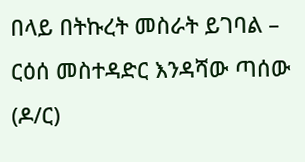በላይ በትኩረት መስራት ይገባል – ርዕሰ መስተዳድር እንዳሻው ጣሰው (ዶ/ር)